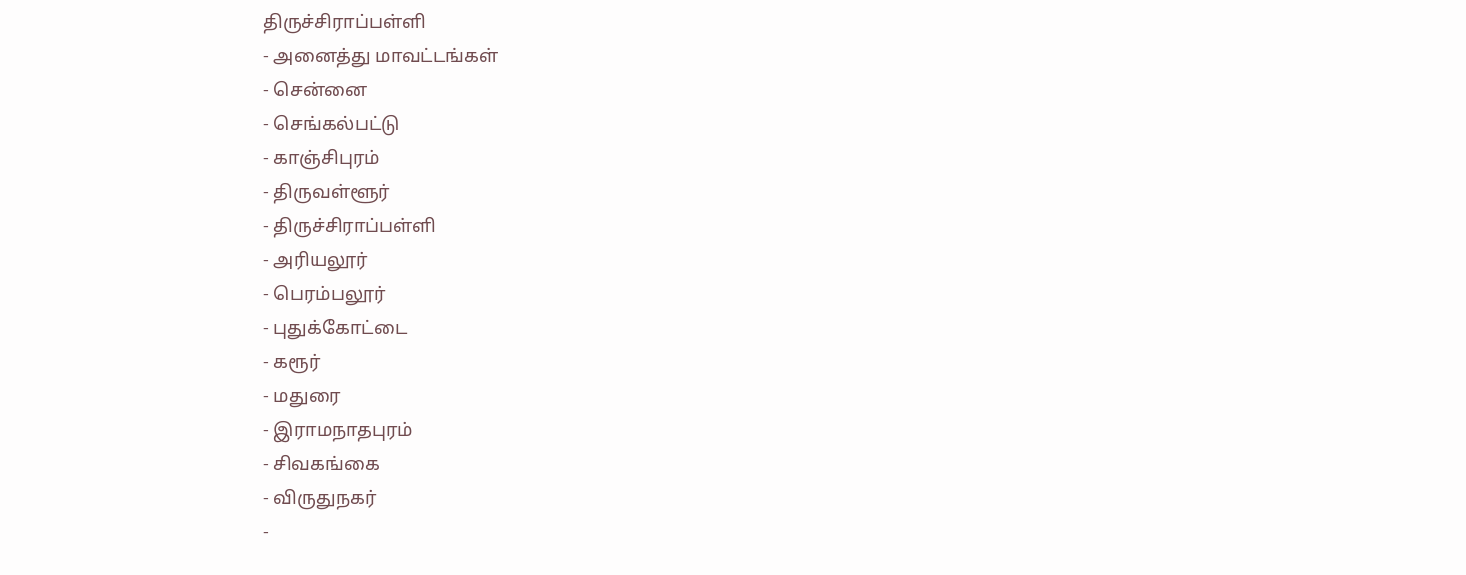திருச்சிராப்பள்ளி
- அனைத்து மாவட்டங்கள்
- சென்னை
- செங்கல்பட்டு
- காஞ்சிபுரம்
- திருவள்ளூர்
- திருச்சிராப்பள்ளி
- அரியலூர்
- பெரம்பலூர்
- புதுக்கோட்டை
- கரூர்
- மதுரை
- இராமநாதபுரம்
- சிவகங்கை
- விருதுநகர்
-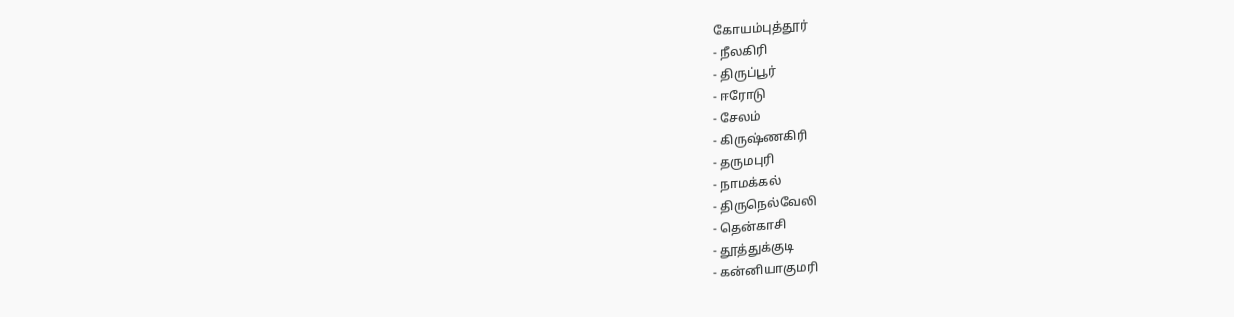கோயம்புத்தூர்
- நீலகிரி
- திருப்பூர்
- ஈரோடு
- சேலம்
- கிருஷ்ணகிரி
- தருமபுரி
- நாமக்கல்
- திருநெல்வேலி
- தென்காசி
- தூத்துக்குடி
- கன்னியாகுமரி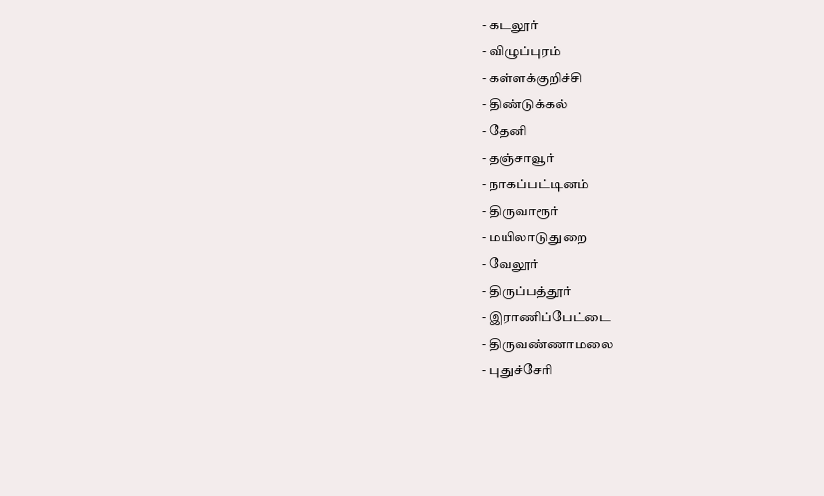- கடலூர்
- விழுப்புரம்
- கள்ளக்குறிச்சி
- திண்டுக்கல்
- தேனி
- தஞ்சாவூர்
- நாகப்பட்டினம்
- திருவாரூர்
- மயிலாடுதுறை
- வேலூர்
- திருப்பத்தூர்
- இராணிப்பேட்டை
- திருவண்ணாமலை
- புதுச்சேரி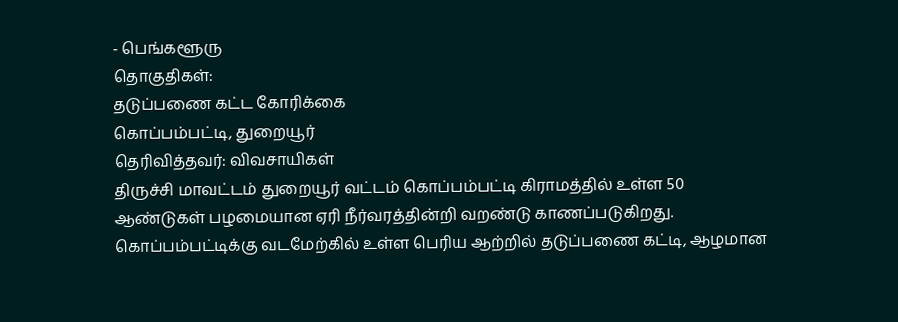- பெங்களூரு
தொகுதிகள்:
தடுப்பணை கட்ட கோரிக்கை
கொப்பம்பட்டி, துறையூர்
தெரிவித்தவர்: விவசாயிகள்
திருச்சி மாவட்டம் துறையூர் வட்டம் கொப்பம்பட்டி கிராமத்தில் உள்ள 50 ஆண்டுகள் பழமையான ஏரி நீர்வரத்தின்றி வறண்டு காணப்படுகிறது. கொப்பம்பட்டிக்கு வடமேற்கில் உள்ள பெரிய ஆற்றில் தடுப்பணை கட்டி, ஆழமான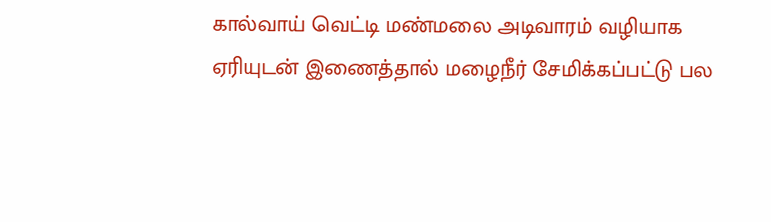கால்வாய் வெட்டி மண்மலை அடிவாரம் வழியாக ஏரியுடன் இணைத்தால் மழைநீர் சேமிக்கப்பட்டு பல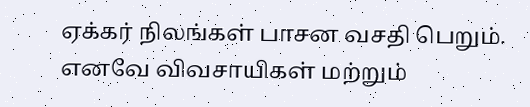ஏக்கர் நிலங்கள் பாசன வசதி பெறும். எனவே விவசாயிகள் மற்றும்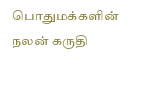பொதுமக்களின் நலன் கருதி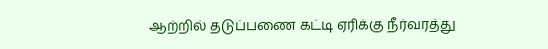ஆற்றில் தடுப்பணை கட்டி ஏரிக்கு நீர்வரத்து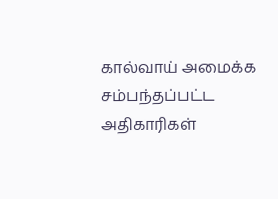கால்வாய் அமைக்க சம்பந்தப்பட்ட அதிகாரிகள்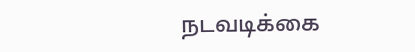நடவடிக்கை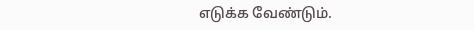எடுக்க வேண்டும்.